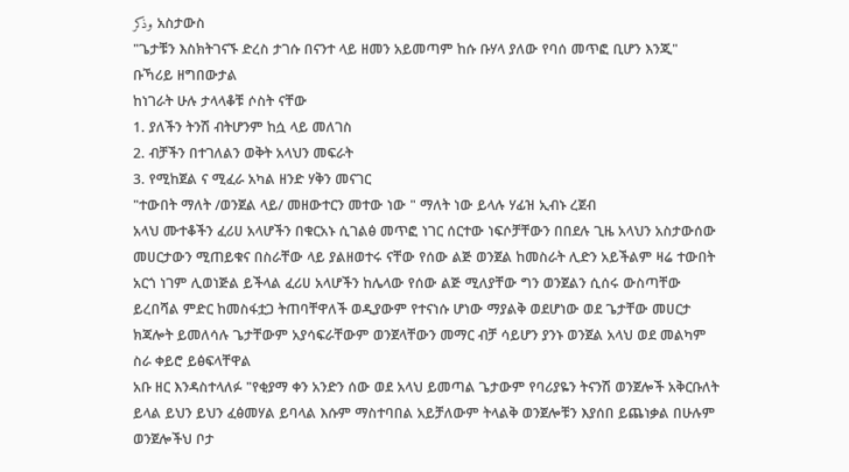وذكر አስታውስ
"ጌታቹን እስክትገናኙ ድረስ ታገሱ በናንተ ላይ ዘመን አይመጣም ከሱ ቡሃላ ያለው የባሰ መጥፎ ቢሆን እንጂ"
ቡኻሪይ ዘግበውታል
ከነገራት ሁሉ ታላላቆቹ ሶስት ናቸው
1. ያለችን ትንሽ ብትሆንም ከሷ ላይ መለገስ
2. ብቻችን በተገለልን ወቅት አላህን መፍራት
3. የሚከጀል ና ሚፈራ አካል ዘንድ ሃቅን መናገር
"ተውበት ማለት /ወንጀል ላይ/ መዘውተርን መተው ነው " ማለት ነው ይላሉ ሃፊዝ ኢብኑ ረጀብ
አላህ ሙተቆችን ፈሪሀ አላሆችን በቁርአኑ ሲገልፅ መጥፎ ነገር ሰርተው ነፍሶቻቸውን በበደሉ ጊዜ አላህን አስታውሰው መሀርታውን ሚጠይቁና በስራቸው ላይ ያልዘወተሩ ናቸው የሰው ልጅ ወንጀል ከመስራት ሊድን አይችልም ዛሬ ተውበት አርጎ ነገም ሊወነጅል ይችላል ፈሪሀ አላሆችን ከሌላው የሰው ልጅ ሚለያቸው ግን ወንጀልን ሲሰሩ ውስጣቸው ይረበሻል ምድር ከመስፋቷጋ ትጠባቸዋለች ወዲያውም የተናነሱ ሆነው ማያልቅ ወደሆነው ወደ ጌታቸው መሀርታ ክጃሎት ይመለሳሉ ጌታቸውም አያሳፍራቸውም ወንጀላቸውን መማር ብቻ ሳይሆን ያንኑ ወንጀል አላህ ወደ መልካም ስራ ቀይሮ ይፅፍላቸዋል
አቡ ዘር እንዳስተላለፉ "የቂያማ ቀን አንድን ሰው ወደ አላህ ይመጣል ጌታውም የባሪያዬን ትናንሽ ወንጀሎች አቅርቡለት ይላል ይህን ይህን ፈፅመሃል ይባላል እሱም ማስተባበል አይቻለውም ትላልቅ ወንጀሎቹን እያሰበ ይጨነቃል በሁሉም ወንጀሎችህ ቦታ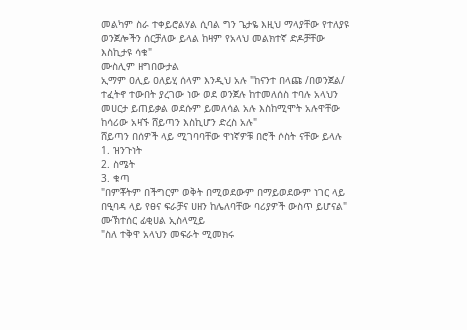መልካም ስራ ተቀይሮልሃል ሲባል ግን ጌታዬ እዚህ ማላያቸው የተለያዩ ወንጀሎችን ሰርቻለው ይላል ከዛም የአላህ መልክተኛ ድዶቻቸው እስኪታዩ ሳቁ"
ሙስሊም ዘግበውታል
ኢማም ዐሊይ ዐለይሂ ሰላም እንዲህ አሉ "ከናንተ በላጩ /በወንጀል/ ተፈትኖ ተውበት ያረገው ነው ወደ ወንጀሉ ከተመለሰስ ተባሉ አላህን መሀርታ ይጠይቃል ወደሱም ይመለሳል አሉ እስከሚሞት አሉዋቸው ከሳሪው አዛኙ ሸይጣን እስኪሆን ድረስ አሉ"
ሸይጣን በሰዎች ላይ ሚገባባቸው ዋነኛዎቹ በሮች ሶስት ናቸው ይላሉ
1. ዝንጉነት
2. ስሜት
3. ቁጣ
"በምቾትም በችግርም ወቅት በሚወደውም በማይወደውም ነገር ላይ በዒባዳ ላይ የፀና ፍራቻና ሀዘን ከሌለባቸው ባሪያዎች ውስጥ ይሆናል"
ሙኽተሰር ፊቂሀል ኢስላሚይ
"ስለ ተቅዋ አላህን መፍራት ሚመክሩ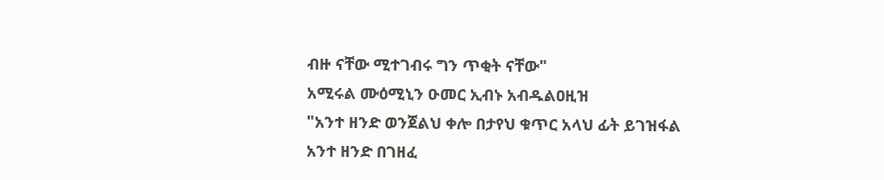ብዙ ናቸው ሚተገብሩ ግን ጥቂት ናቸው"
አሚሩል ሙዕሚኒን ዑመር ኢብኑ አብዱልዐዚዝ
"አንተ ዘንድ ወንጀልህ ቀሎ በታየህ ቁጥር አላህ ፊት ይገዝፋል አንተ ዘንድ በገዘፈ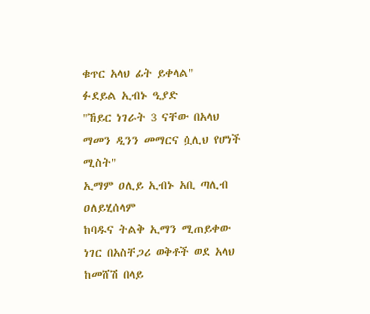ቁጥር አላህ ፊት ይቀላል"
ፉደይል ኢብኑ ዒያድ
"ኸይር ነገራት 3 ናቸው በአላህ ማመን ዲንን መማርና ሷሊህ የሆነች ሚስት"
ኢማም ዐሊይ ኢብኑ አቢ ጣሊብ ዐለይሂሰላም
ከባዱና ትልቅ ኢማን ሚጠይቀው ነገር በአስቸጋሪ ወቅቶች ወደ አላህ ከመሸሽ በላይ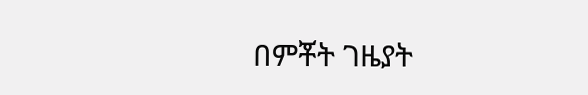በምቾት ገዜያት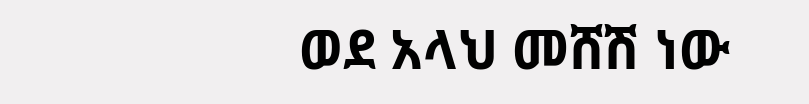ወደ አላህ መሸሽ ነው